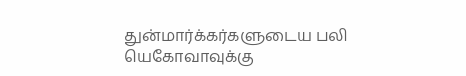துன்மார்க்கர்களுடைய பலி யெகோவாவுக்கு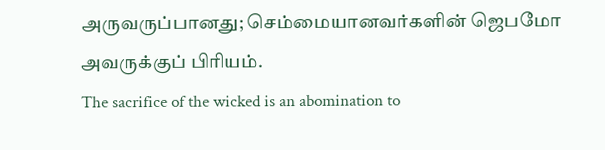அருவருப்பானது; செம்மையானவர்களின் ஜெபமோ அவருக்குப் பிரியம்.
The sacrifice of the wicked is an abomination to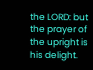the LORD: but the prayer of the upright is his delight.